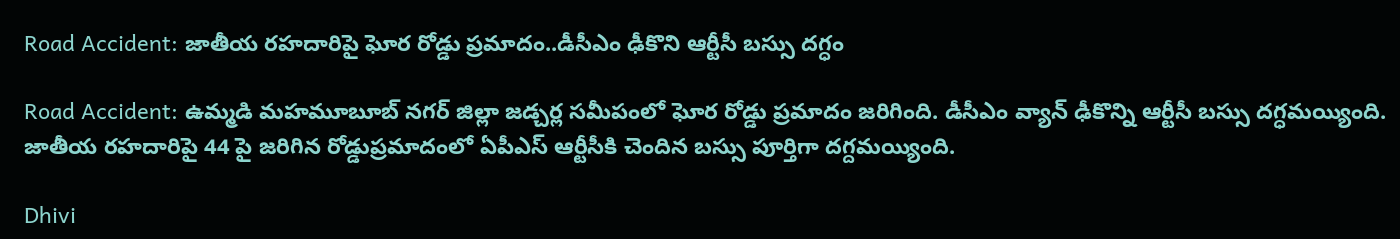Road Accident: జాతీయ రహదారిపై ఘోర రోడ్డు ప్రమాదం..డీసీఎం ఢీకొని ఆర్టీసీ బస్సు దగ్ధం

Road Accident: ఉమ్మడి మహమూబూబ్ నగర్ జిల్లా జడ్చర్ల సమీపంలో ఘోర రోడ్డు ప్రమాదం జరిగింది. డీసీఎం వ్యాన్ ఢీకొన్ని ఆర్టీసీ బస్సు దగ్ధమయ్యింది. జాతీయ రహదారిపై 44 పై జరిగిన రోడ్డుప్రమాదంలో ఏపీఎస్ ఆర్టీసీకి చెందిన బస్సు పూర్తిగా దగ్దమయ్యింది.

Dhivi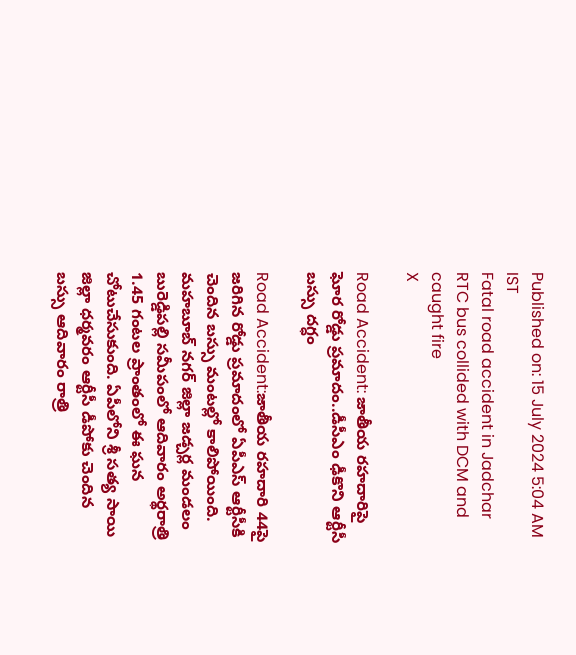Published on: 15 July 2024 5:04 AM IST
Fatal road accident in Jadchar RTC bus collided with DCM and caught fire
X

Road Accident: జాతీయ రహదారిపై ఘోర రోడ్డు ప్రమాదం..డీసీఎం ఢీకొని ఆర్టీసీ బస్సు దగ్ధం

Road Accident:జాతీయ రహదారి 44పై జరిగిన రోడ్డు ప్రమాదంలో ఏపీఎస్ ఆర్టీసీకి చెందిన బస్సు మంటల్లో కాలిపోయింది. మహబూబ్ నగర్ జిల్లా జడ్చర్ల మండలం బురెడ్డిపల్లి సమీపంలో ఆదివారం అర్థరాత్రి 1.45 గంటల ప్రాంతంలో ఈ ఘన చోటుచేసుకుంది. ఏపీలోని శ్రీ సత్య సాయి జిల్లా ధర్మవరం ఆర్టీసీ డీపోకు చెందిన బస్సు ఆదివారం రాత్రి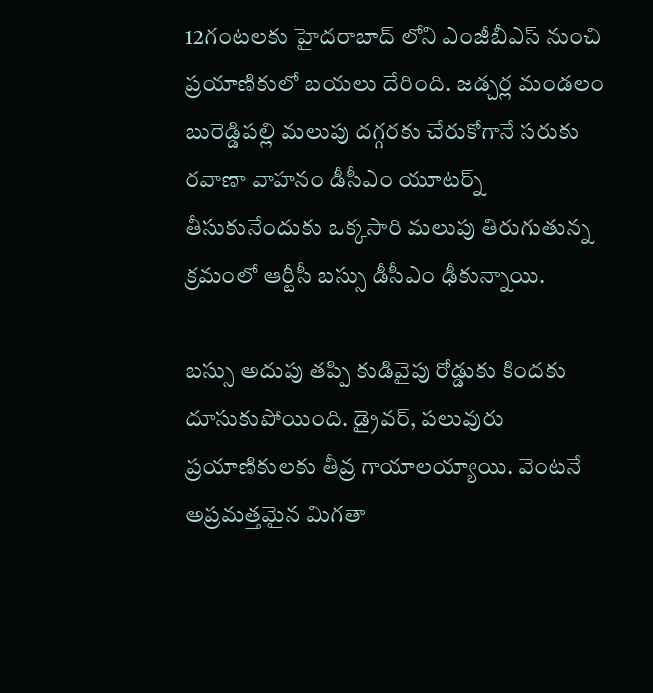12గంటలకు హైదరాబాద్ లోని ఎంజీబీఎస్ నుంచి ప్రయాణికులో బయలు దేరింది. జడ్చర్ల మండలం బురెడ్డిపల్లి మలుపు దగ్గరకు చేరుకోగానే సరుకు రవాణా వాహనం డీసీఎం యూటర్న్ తీసుకునేందుకు ఒక్కసారి మలుపు తిరుగుతున్న క్రమంలో ఆర్టీసీ బస్సు డీసీఎం ఢీకున్నాయి.

బస్సు అదుపు తప్పి కుడివైపు రోడ్డుకు కిందకు దూసుకుపోయింది. డ్రైవర్, పలువురు ప్రయాణికులకు తీవ్ర గాయాలయ్యాయి. వెంటనే అప్రమత్తమైన మిగతా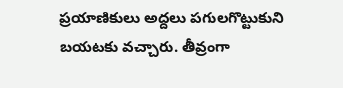ప్రయాణికులు అద్దలు పగులగొట్టుకుని బయటకు వచ్చారు. తీవ్రంగా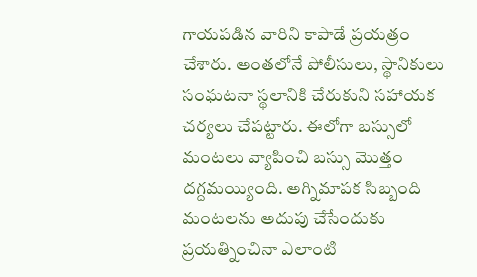గాయపడిన వారిని కాపాడే ప్రయత్రం చేశారు. అంతలోనే పోలీసులు, స్థానికులు సంఘటనా స్థలానికి చేరుకుని సహాయక చర్యలు చేపట్టారు. ఈలోగా బస్సులో మంటలు వ్యాపించి బస్సు మొత్తం దగ్దమయ్యింది. అగ్నిమాపక సిబ్బంది మంటలను అదుపు చేసేందుకు ప్రయత్నించినా ఎలాంటి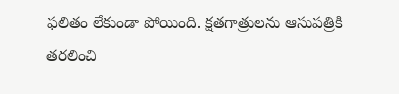ఫలితం లేకుండా పోయింది. క్షతగాత్రులను ఆసుపత్రికి తరలించి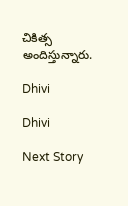చికిత్స అందిస్తున్నారు.

Dhivi

Dhivi

Next Story